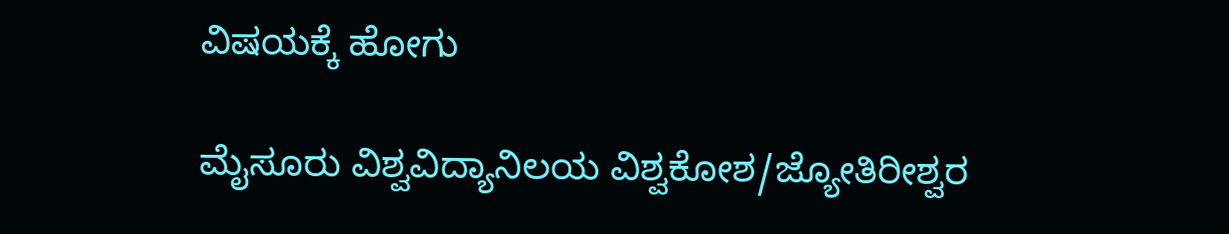ವಿಷಯಕ್ಕೆ ಹೋಗು

ಮೈಸೂರು ವಿಶ್ವವಿದ್ಯಾನಿಲಯ ವಿಶ್ವಕೋಶ/ಜ್ಯೋತಿರೀಶ್ವರ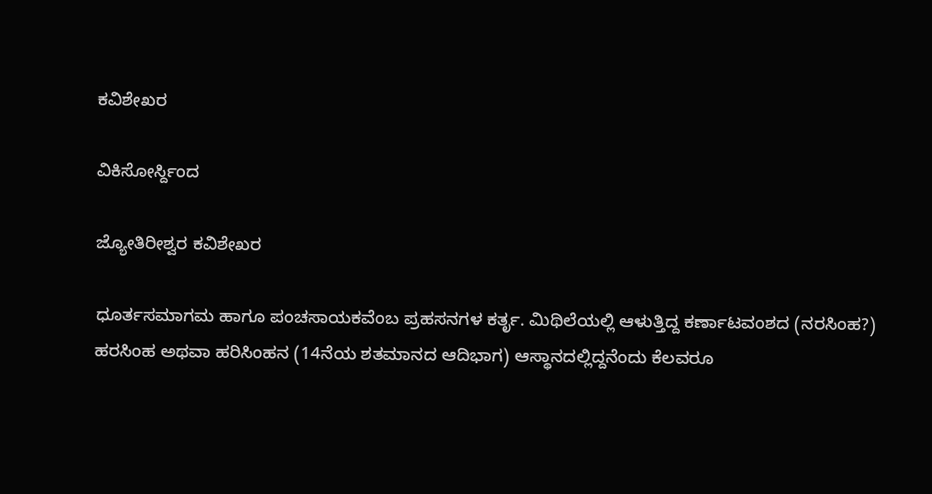ಕವಿಶೇಖರ

ವಿಕಿಸೋರ್ಸ್ದಿಂದ

ಜ್ಯೋತಿರೀಶ್ವರ ಕವಿಶೇಖರ

ಧೂರ್ತಸಮಾಗಮ ಹಾಗೂ ಪಂಚಸಾಯಕವೆಂಬ ಪ್ರಹಸನಗಳ ಕರ್ತೃ. ಮಿಥಿಲೆಯಲ್ಲಿ ಆಳುತ್ತಿದ್ದ ಕರ್ಣಾಟವಂಶದ (ನರಸಿಂಹ?) ಹರಸಿಂಹ ಅಥವಾ ಹರಿಸಿಂಹನ (14ನೆಯ ಶತಮಾನದ ಆದಿಭಾಗ) ಆಸ್ಥಾನದಲ್ಲಿದ್ದನೆಂದು ಕೆಲವರೂ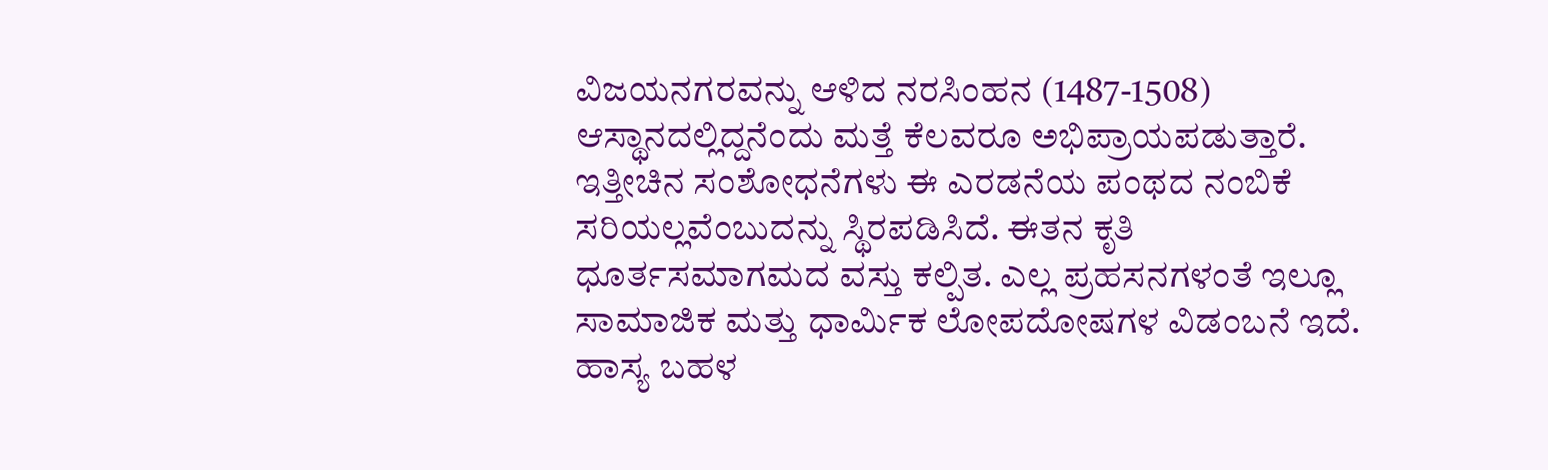ವಿಜಯನಗರವನ್ನು ಆಳಿದ ನರಸಿಂಹನ (1487-1508) ಆಸ್ಥಾನದಲ್ಲಿದ್ದನೆಂದು ಮತ್ತೆ ಕೆಲವರೂ ಅಭಿಪ್ರಾಯಪಡುತ್ತಾರೆ. ಇತ್ತೀಚಿನ ಸಂಶೋಧನೆಗಳು ಈ ಎರಡನೆಯ ಪಂಥದ ನಂಬಿಕೆ ಸರಿಯಲ್ಲವೆಂಬುದನ್ನು ಸ್ಥಿರಪಡಿಸಿದೆ. ಈತನ ಕೃತಿ ಧೂರ್ತಸಮಾಗಮದ ವಸ್ತು ಕಲ್ಪಿತ. ಎಲ್ಲ ಪ್ರಹಸನಗಳಂತೆ ಇಲ್ಲೂ ಸಾಮಾಜಿಕ ಮತ್ತು ಧಾರ್ಮಿಕ ಲೋಪದೋಷಗಳ ವಿಡಂಬನೆ ಇದೆ. ಹಾಸ್ಯ ಬಹಳ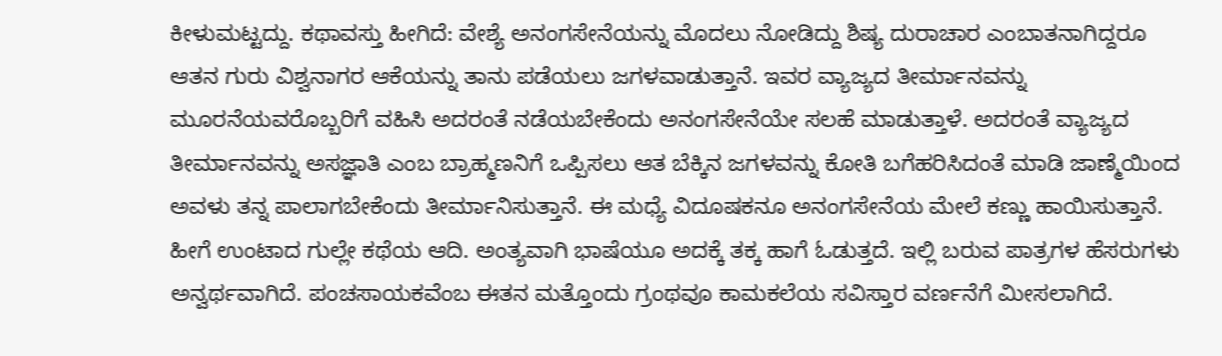ಕೀಳುಮಟ್ಟದ್ದು. ಕಥಾವಸ್ತು ಹೀಗಿದೆ: ವೇಶ್ಯೆ ಅನಂಗಸೇನೆಯನ್ನು ಮೊದಲು ನೋಡಿದ್ದು ಶಿಷ್ಯ ದುರಾಚಾರ ಎಂಬಾತನಾಗಿದ್ದರೂ ಆತನ ಗುರು ವಿಶ್ವನಾಗರ ಆಕೆಯನ್ನು ತಾನು ಪಡೆಯಲು ಜಗಳವಾಡುತ್ತಾನೆ. ಇವರ ವ್ಯಾಜ್ಯದ ತೀರ್ಮಾನವನ್ನು ಮೂರನೆಯವರೊಬ್ಬರಿಗೆ ವಹಿಸಿ ಅದರಂತೆ ನಡೆಯಬೇಕೆಂದು ಅನಂಗಸೇನೆಯೇ ಸಲಹೆ ಮಾಡುತ್ತಾಳೆ. ಅದರಂತೆ ವ್ಯಾಜ್ಯದ ತೀರ್ಮಾನವನ್ನು ಅಸಜ್ಞಾತಿ ಎಂಬ ಬ್ರಾಹ್ಮಣನಿಗೆ ಒಪ್ಪಿಸಲು ಆತ ಬೆಕ್ಕಿನ ಜಗಳವನ್ನು ಕೋತಿ ಬಗೆಹರಿಸಿದಂತೆ ಮಾಡಿ ಜಾಣ್ಮೆಯಿಂದ ಅವಳು ತನ್ನ ಪಾಲಾಗಬೇಕೆಂದು ತೀರ್ಮಾನಿಸುತ್ತಾನೆ. ಈ ಮಧ್ಯೆ ವಿದೂಷಕನೂ ಅನಂಗಸೇನೆಯ ಮೇಲೆ ಕಣ್ಣು ಹಾಯಿಸುತ್ತಾನೆ. ಹೀಗೆ ಉಂಟಾದ ಗುಲ್ಲೇ ಕಥೆಯ ಆದಿ. ಅಂತ್ಯವಾಗಿ ಭಾಷೆಯೂ ಅದಕ್ಕೆ ತಕ್ಕ ಹಾಗೆ ಓಡುತ್ತದೆ. ಇಲ್ಲಿ ಬರುವ ಪಾತ್ರಗಳ ಹೆಸರುಗಳು ಅನ್ವರ್ಥವಾಗಿದೆ. ಪಂಚಸಾಯಕವೆಂಬ ಈತನ ಮತ್ತೊಂದು ಗ್ರಂಥವೂ ಕಾಮಕಲೆಯ ಸವಿಸ್ತಾರ ವರ್ಣನೆಗೆ ಮೀಸಲಾಗಿದೆ.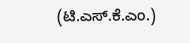(ಟಿ.ಎಸ್.ಕೆ.ಎಂ.)